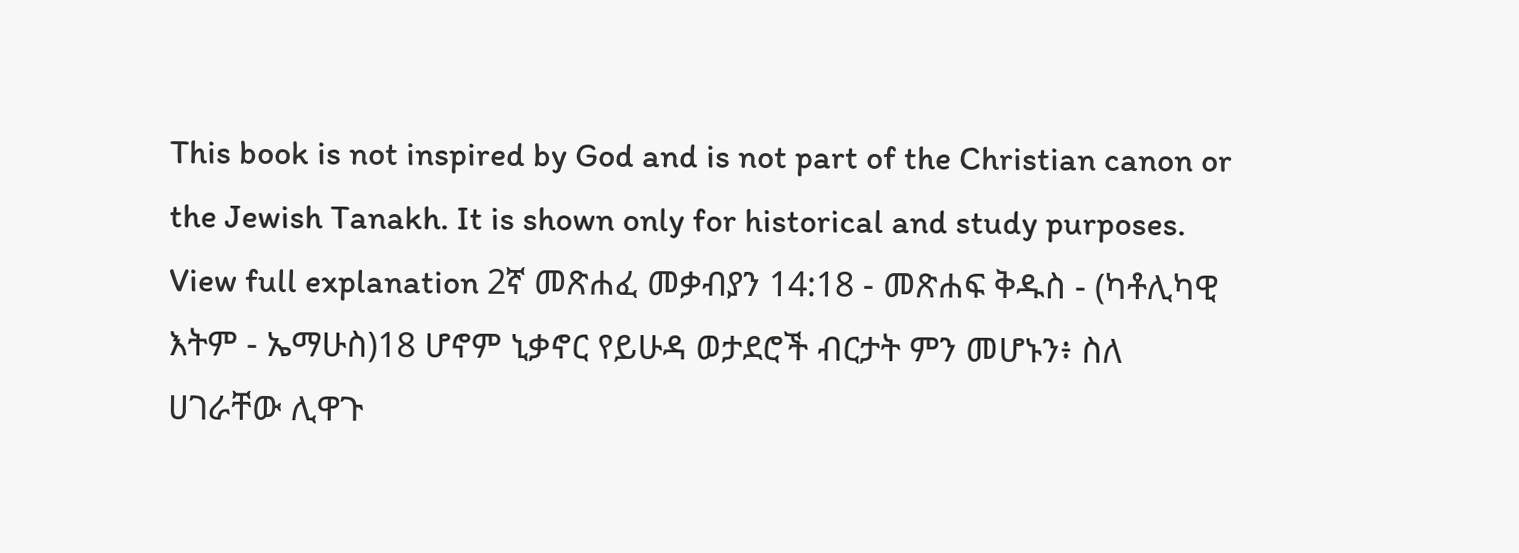This book is not inspired by God and is not part of the Christian canon or the Jewish Tanakh. It is shown only for historical and study purposes. View full explanation 2ኛ መጽሐፈ መቃብያን 14:18 - መጽሐፍ ቅዱስ - (ካቶሊካዊ እትም - ኤማሁስ)18 ሆኖም ኒቃኖር የይሁዳ ወታደሮች ብርታት ምን መሆኑን፥ ስለ ሀገራቸው ሊዋጉ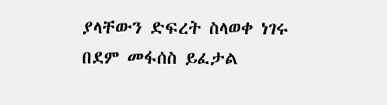ያላቸውን ድፍረት ስላወቀ ነገሩ በደም መፋሰስ ይፈታል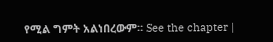የሚል ግምት አልነበረውም። See the chapter |